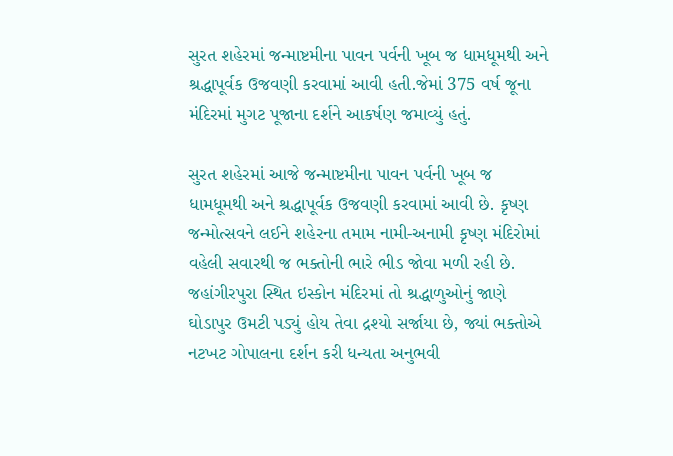સુરત શહેરમાં જન્માષ્ટમીના પાવન પર્વની ખૂબ જ ધામધૂમથી અને શ્રદ્ધાપૂર્વક ઉજવણી કરવામાં આવી હતી.જેમાં 375 વર્ષ જૂના મંદિરમાં મુગટ પૂજાના દર્શને આકર્ષણ જમાવ્યું હતું.

સુરત શહેરમાં આજે જન્માષ્ટમીના પાવન પર્વની ખૂબ જ ધામધૂમથી અને શ્રદ્ધાપૂર્વક ઉજવણી કરવામાં આવી છે. કૃષ્ણ જન્મોત્સવને લઈને શહેરના તમામ નામી-અનામી કૃષ્ણ મંદિરોમાં વહેલી સવારથી જ ભક્તોની ભારે ભીડ જોવા મળી રહી છે. જહાંગીરપુરા સ્થિત ઇસ્કોન મંદિરમાં તો શ્રદ્ધાળુઓનું જાણે ઘોડાપુર ઉમટી પડ્યું હોય તેવા દ્રશ્યો સર્જાયા છે, જ્યાં ભક્તોએ નટખટ ગોપાલના દર્શન કરી ધન્યતા અનુભવી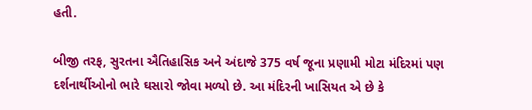હતી.

બીજી તરફ, સુરતના ઐતિહાસિક અને અંદાજે 375 વર્ષ જૂના પ્રણામી મોટા મંદિરમાં પણ દર્શનાર્થીઓનો ભારે ઘસારો જોવા મળ્યો છે. આ મંદિરની ખાસિયત એ છે કે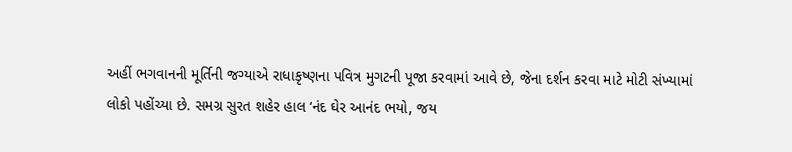અહીં ભગવાનની મૂર્તિની જગ્યાએ રાધાકૃષ્ણના પવિત્ર મુગટની પૂજા કરવામાં આવે છે, જેના દર્શન કરવા માટે મોટી સંખ્યામાં લોકો પહોંચ્યા છે. સમગ્ર સુરત શહેર હાલ ‘નંદ ઘેર આનંદ ભયો, જય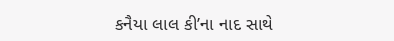કનૈયા લાલ કી’ના નાદ સાથે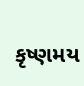કૃષ્ણમય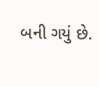બની ગયું છે.